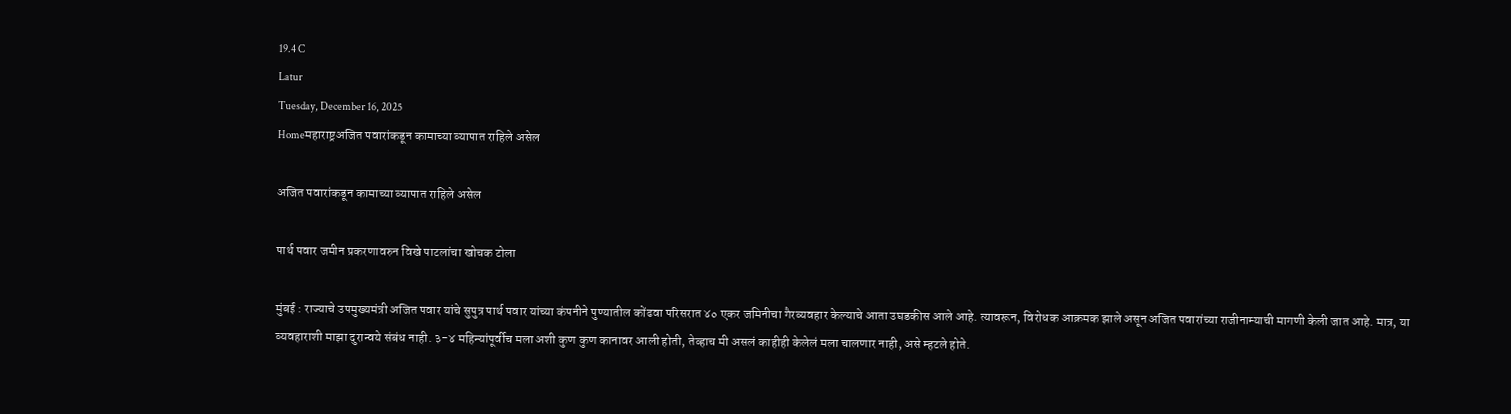19.4 C
Latur
Tuesday, December 16, 2025
Homeमहाराष्ट्रअजित पवारांकडून कामाच्या व्यापात राहिले असेल

अजित पवारांकडून कामाच्या व्यापात राहिले असेल

पार्थ पवार जमीन प्रकरणावरुन विखे पाटलांचा खोचक टोला

मुंबई : राज्याचे उपमुख्यमंत्री अजित पवार यांचे सुपुत्र पार्थ पवार यांच्या कंपनीने पुण्यातील कोंढवा परिसरात ४० एकर जमिनीचा गैरव्यवहार केल्याचे आता उघडकीस आले आहे. त्यावरून, विरोधक आक्रमक झाले असून अजित पवारांच्या राजीनाम्याची मागणी केली जात आहे. मात्र, या व्यवहाराशी माझा दुरान्वये संबंध नाही. ३-४ महिन्यांपूर्वीच मला अशी कुण कुण कानावर आली होती, तेव्हाच मी असलं काहीही केलेलं मला चालणार नाही, असे म्हटले होते.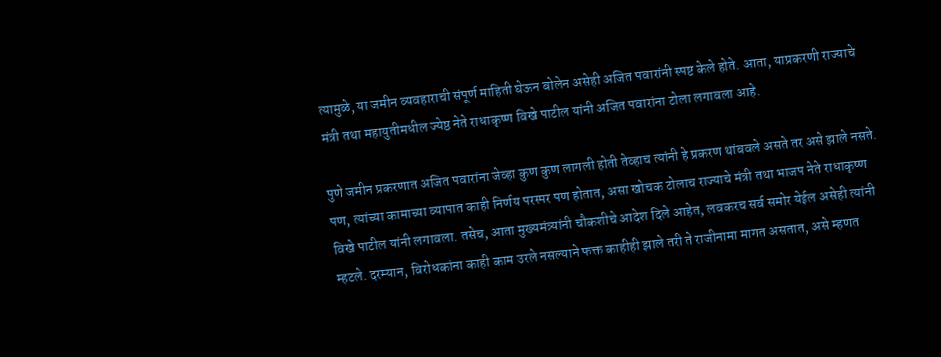त्यामुळे, या जमीन व्यवहाराची संपूर्ण माहिती घेऊन बोलेन असेही अजित पवारांनी स्पष्ट केले होते. आता, याप्रकरणी राज्याचे मंत्री तथा महायुतीमधील ज्येष्ठ नेते राधाकृष्ण विखे पाटील यांनी अजित पवारांना टोला लगावला आहे.

पुणे जमीन प्रकरणात अजित पवारांना जेव्हा कुण कुण लागली होती तेव्हाच त्यांनी हे प्रकरण थांबवले असते तर असे झाले नसते. पण, त्यांच्या कामाच्या व्यापात काही निर्णय परस्पर पण होतात, असा खोचक टोलाच राज्याचे मंत्री तथा भाजप नेते राधाकृष्ण विखे पाटील यांनी लगावला. तसेच, आता मुख्यमंत्र्यांनी चौकशीचे आदेश दिले आहेत, लवकरच सर्व समोर येईल असेही त्यांनी म्हटले. दरम्यान, विरोधकांना काही काम उरले नसल्याने फक्त काहीही झाले तरी ते राजीनामा मागत असतात, असे म्हणत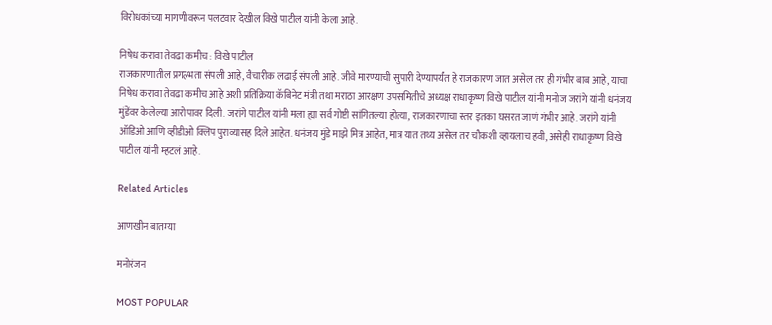विरोधकांच्या मागणीवरून पलटवार देखील विखे पाटील यांनी केला आहे.

निषेध करावा तेवढा कमीच : विखे पाटील
राजकारणातील प्रगल्भता संपली आहे, वैचारीक लढाई संपली आहे. जीवे मारण्याची सुपारी देण्यापर्यंत हे राजकारण जात असेल तर ही गंभीर बाब आहे, याचा निषेध करावा तेवढा कमीच आहे अशी प्रतिक्रिया कॅबिनेट मंत्री तथा मराठा आरक्षण उपसमितीचे अध्यक्ष राधाकृष्ण विखे पाटील यांनी मनोज जरांगे यांनी धनंजय मुंडेंवर केलेल्या आरोपावर दिली. जरांगे पाटील यांनी मला ह्या सर्व गोष्टी सांगितल्या होत्या, राजकारणाचा स्तर इतका घसरत जाणं गंभीर आहे. जरांगे यांनी ऑडिओ आणि व्हीडीओ क्लिप पुराव्यासह दिले आहेत. धनंजय मुंडे माझे मित्र आहेत, मात्र यात तथ्य असेल तर चौकशी व्हायलाच हवी, असेही राधाकृष्ण विखे पाटील यांनी म्हटलं आहे.

Related Articles

आणखीन बातम्या

मनोरंजन

MOST POPULAR